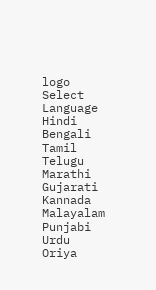logo
Select Language
Hindi
Bengali
Tamil
Telugu
Marathi
Gujarati
Kannada
Malayalam
Punjabi
Urdu
Oriya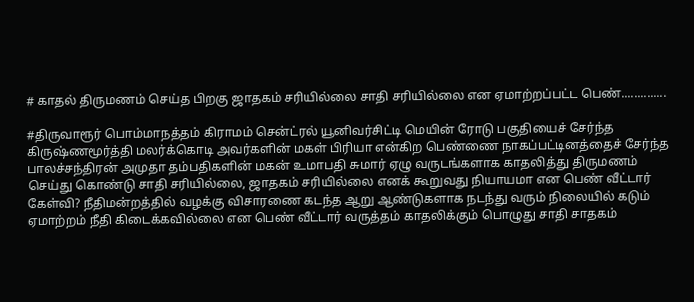# காதல் திருமணம் செய்த பிறகு ஜாதகம் சரியில்லை சாதி சரியில்லை என ஏமாற்றப்பட்ட பெண்..............

#திருவாரூர் பொம்மாநத்தம் கிராமம் சென்ட்ரல் யூனிவர்சிட்டி மெயின் ரோடு பகுதியைச் சேர்ந்த கிருஷ்ணமூர்த்தி மலர்க்கொடி அவர்களின் மகள் பிரியா என்கிற பெண்ணை நாகப்பட்டினத்தைச் சேர்ந்த பாலச்சந்திரன் அமுதா தம்பதிகளின் மகன் உமாபதி சுமார் ஏழு வருடங்களாக காதலித்து திருமணம் செய்து கொண்டு சாதி சரியில்லை, ஜாதகம் சரியில்லை எனக் கூறுவது நியாயமா என பெண் வீட்டார் கேள்வி? நீதிமன்றத்தில் வழக்கு விசாரணை கடந்த ஆறு ஆண்டுகளாக நடந்து வரும் நிலையில் கடும் ஏமாற்றம் நீதி கிடைக்கவில்லை என பெண் வீட்டார் வருத்தம் காதலிக்கும் பொழுது சாதி சாதகம்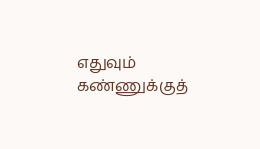எதுவும் கண்ணுக்குத்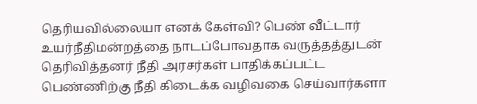தெரியவில்லையா எனக் கேள்வி? பெண் வீட்டார் உயர்நீதிமன்றத்தை நாடப்போவதாக வருத்தத்துடன் தெரிவித்தனர் நீதி அரசர்கள் பாதிக்கப்பட்ட பெண்ணிற்கு நீதி கிடைக்க வழிவகை செய்வார்களா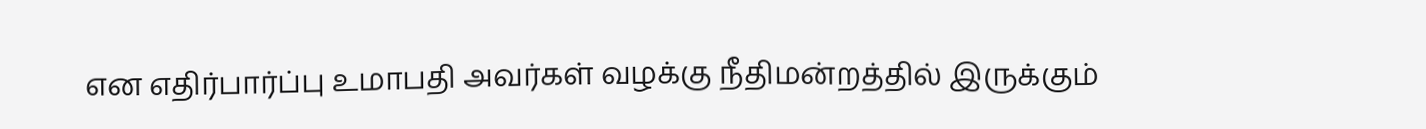என எதிர்பார்ப்பு உமாபதி அவர்கள் வழக்கு நீதிமன்றத்தில் இருக்கும்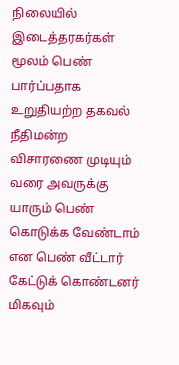நிலையில் இடைத்தரகர்கள் மூலம் பெண் பார்ப்பதாக உறுதியற்ற தகவல் நீதிமன்ற விசாரணை முடியும் வரை அவருக்கு யாரும் பெண் கொடுக்க வேண்டாம் என பெண் வீட்டார் கேட்டுக் கொண்டனர் மிகவும்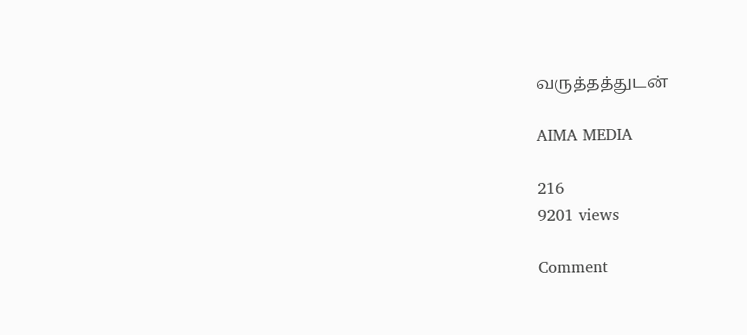வருத்தத்துடன்

AIMA MEDIA

216
9201 views

Comment